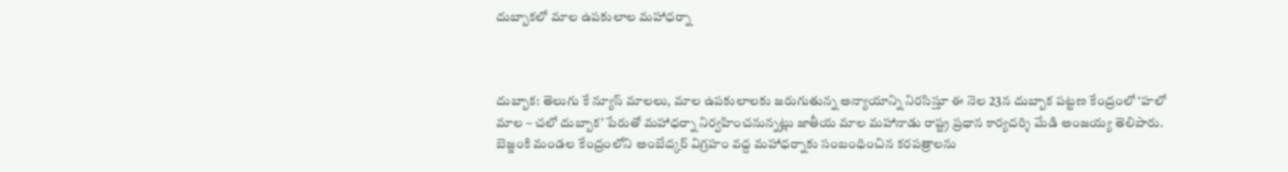దుబ్బాకలో మాల ఉపకులాల మహాధర్నా



దుబ్బాక: తెలుగు కే న్యూస్ మాలలు, మాల ఉపకులాలకు జరుగుతున్న అన్యాయాన్ని నిరసిస్తూ ఈ నెల 23న దుబ్బాక పట్టణ కేంద్రంలో ‘హలో మాల – చలో దుబ్బాక’ పేరుతో మహాధర్నా నిర్వహించనున్నట్లు జాతీయ మాల మహానాడు రాష్ట్ర ప్రధాన కార్యదర్శి మేడి అంజయ్య తెలిపారు. బెజ్జంకి మండల కేంద్రంలోని అంబేద్కర్ విగ్రహం వద్ద మహాధర్నాకు సంబంధించిన కరపత్రాలను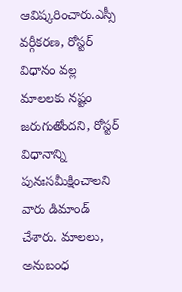ఆవిష్కరించారు.ఎస్సీ వర్గీకరణ, రోస్టర్ విధానం వల్ల మాలలకు నష్టం జరుగుతోందని, రోస్టర్ విధానాన్ని పునఃసమీక్షించాలని వారు డిమాండ్ చేశారు. మాలలు, అనుబంధ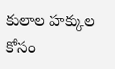కులాల హక్కుల కోసం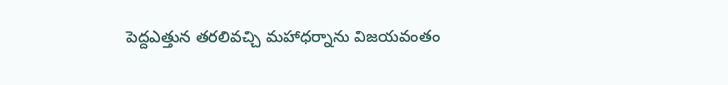పెద్దఎత్తున తరలివచ్చి మహాధర్నాను విజయవంతం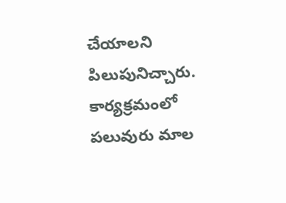చేయాలని పిలుపునిచ్చారు. కార్యక్రమంలో పలువురు మాల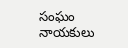సంఘం నాయకులు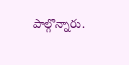పాల్గొన్నారు.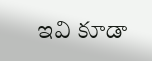ఇవి కూడా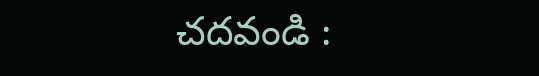చదవండి :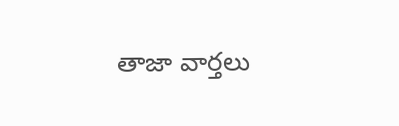తాజా వార్తలు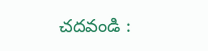చదవండి :